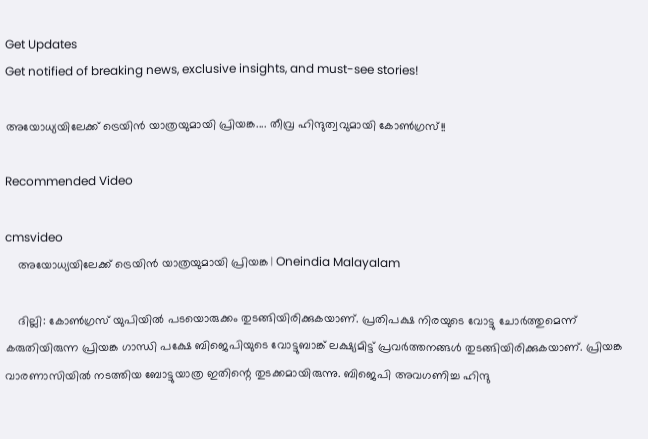Get Updates
Get notified of breaking news, exclusive insights, and must-see stories!

അയോധ്യയിലേക്ക് ട്രെയിന്‍ യാത്രയുമായി പ്രിയങ്ക.... തീവ്ര ഹിന്ദുത്വവുമായി കോണ്‍ഗ്രസ്!!

Recommended Video

cmsvideo
    അയോധ്യയിലേക്ക് ട്രെയിന്‍ യാത്രയുമായി പ്രിയങ്ക | Oneindia Malayalam

    ദില്ലി: കോണ്‍ഗ്രസ് യുപിയില്‍ പടയൊരുക്കം തുടങ്ങിയിരിക്കുകയാണ്. പ്രതിപക്ഷ നിരയുടെ വോട്ടു ചോര്‍ത്തുമെന്ന് കരുതിയിരുന്ന പ്രിയങ്ക ഗാന്ധി പക്ഷേ ബിജെപിയുടെ വോട്ടുബാങ്ക് ലക്ഷ്യമിട്ട് പ്രവര്‍ത്തനങ്ങള്‍ തുടങ്ങിയിരിക്കുകയാണ്. പ്രിയങ്ക വാരണാസിയില്‍ നടത്തിയ ബോട്ടുയാത്ര ഇതിന്റെ തുടക്കമായിരുന്നു. ബിജെപി അവഗണിച്ച ഹിന്ദു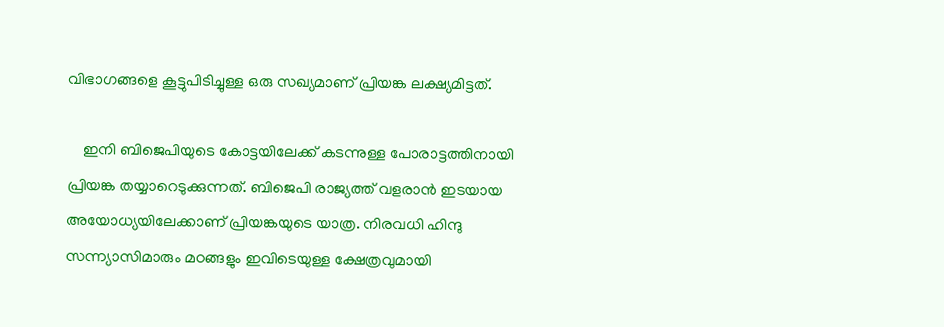വിഭാഗങ്ങളെ കൂട്ടുപിടിച്ചുള്ള ഒരു സഖ്യമാണ് പ്രിയങ്ക ലക്ഷ്യമിട്ടത്.

    ഇനി ബിജെപിയുടെ കോട്ടയിലേക്ക് കടന്നുള്ള പോരാട്ടത്തിനായി പ്രിയങ്ക തയ്യാറെടുക്കുന്നത്. ബിജെപി രാജ്യത്ത് വളരാന്‍ ഇടയായ അയോധ്യയിലേക്കാണ് പ്രിയങ്കയുടെ യാത്ര. നിരവധി ഹിന്ദു സന്ന്യാസിമാരും മഠങ്ങളും ഇവിടെയുള്ള ക്ഷേത്രവുമായി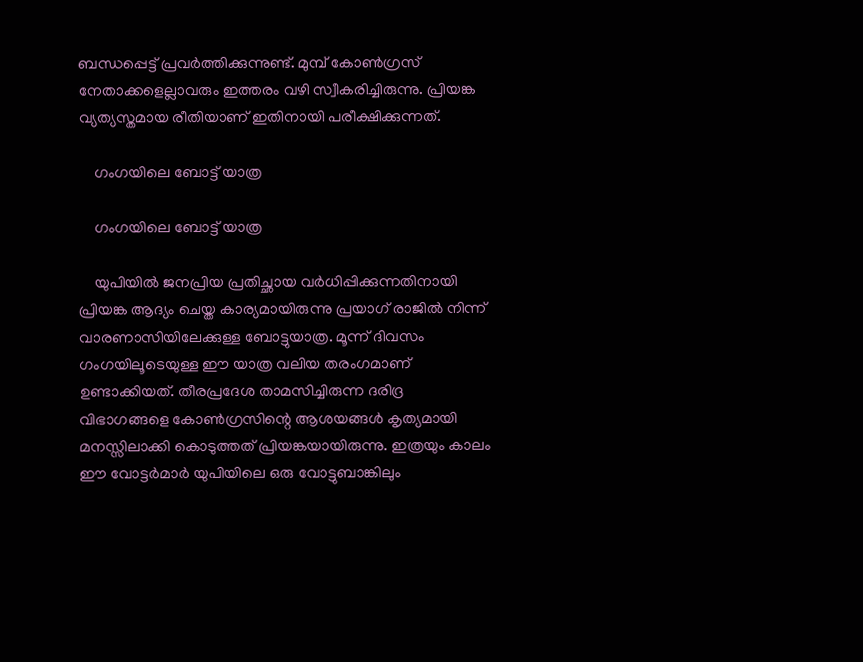ബന്ധപ്പെട്ട് പ്രവര്‍ത്തിക്കുന്നുണ്ട്. മുമ്പ് കോണ്‍ഗ്രസ് നേതാക്കളെല്ലാവരും ഇത്തരം വഴി സ്വീകരിച്ചിരുന്നു. പ്രിയങ്ക വ്യത്യസ്തമായ രീതിയാണ് ഇതിനായി പരീക്ഷിക്കുന്നത്.

    ഗംഗയിലെ ബോട്ട് യാത്ര

    ഗംഗയിലെ ബോട്ട് യാത്ര

    യുപിയില്‍ ജനപ്രിയ പ്രതിച്ഛായ വര്‍ധിപ്പിക്കുന്നതിനായി പ്രിയങ്ക ആദ്യം ചെയ്ത കാര്യമായിരുന്നു പ്രയാഗ് രാജില്‍ നിന്ന് വാരണാസിയിലേക്കുള്ള ബോട്ടുയാത്ര. മൂന്ന് ദിവസം ഗംഗയിലൂടെയുള്ള ഈ യാത്ര വലിയ തരംഗമാണ് ഉണ്ടാക്കിയത്. തീരപ്രദേശ താമസിച്ചിരുന്ന ദരിദ്ര വിഭാഗങ്ങളെ കോണ്‍ഗ്രസിന്റെ ആശയങ്ങള്‍ കൃത്യമായി മനസ്സിലാക്കി കൊടുത്തത് പ്രിയങ്കയായിരുന്നു. ഇത്രയും കാലം ഈ വോട്ടര്‍മാര്‍ യുപിയിലെ ഒരു വോട്ടുബാങ്കിലും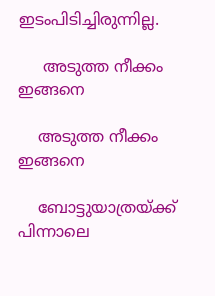ഇടംപിടിച്ചിരുന്നില്ല.

     അടുത്ത നീക്കം ഇങ്ങനെ

    അടുത്ത നീക്കം ഇങ്ങനെ

    ബോട്ടുയാത്രയ്ക്ക് പിന്നാലെ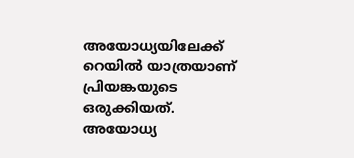അയോധ്യയിലേക്ക് റെയില്‍ യാത്രയാണ് പ്രിയങ്കയുടെ ഒരുക്കിയത്. അയോധ്യ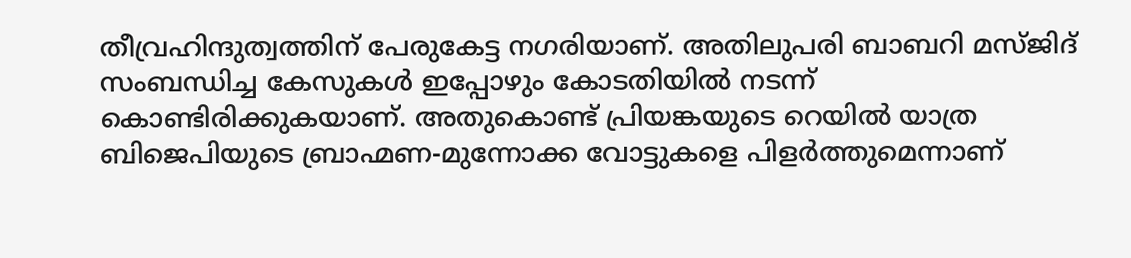തീവ്രഹിന്ദുത്വത്തിന് പേരുകേട്ട നഗരിയാണ്. അതിലുപരി ബാബറി മസ്ജിദ് സംബന്ധിച്ച കേസുകള്‍ ഇപ്പോഴും കോടതിയില്‍ നടന്ന് കൊണ്ടിരിക്കുകയാണ്. അതുകൊണ്ട് പ്രിയങ്കയുടെ റെയില്‍ യാത്ര ബിജെപിയുടെ ബ്രാഹ്മണ-മുന്നോക്ക വോട്ടുകളെ പിളര്‍ത്തുമെന്നാണ്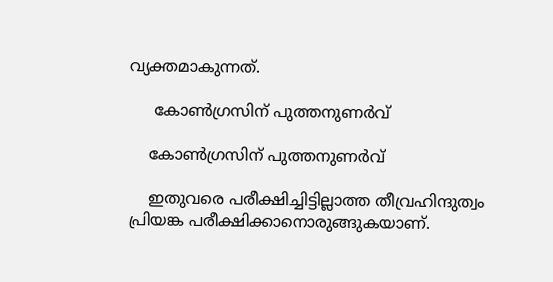വ്യക്തമാകുന്നത്.

     കോണ്‍ഗ്രസിന് പുത്തനുണര്‍വ്

    കോണ്‍ഗ്രസിന് പുത്തനുണര്‍വ്

    ഇതുവരെ പരീക്ഷിച്ചിട്ടില്ലാത്ത തീവ്രഹിന്ദുത്വം പ്രിയങ്ക പരീക്ഷിക്കാനൊരുങ്ങുകയാണ്.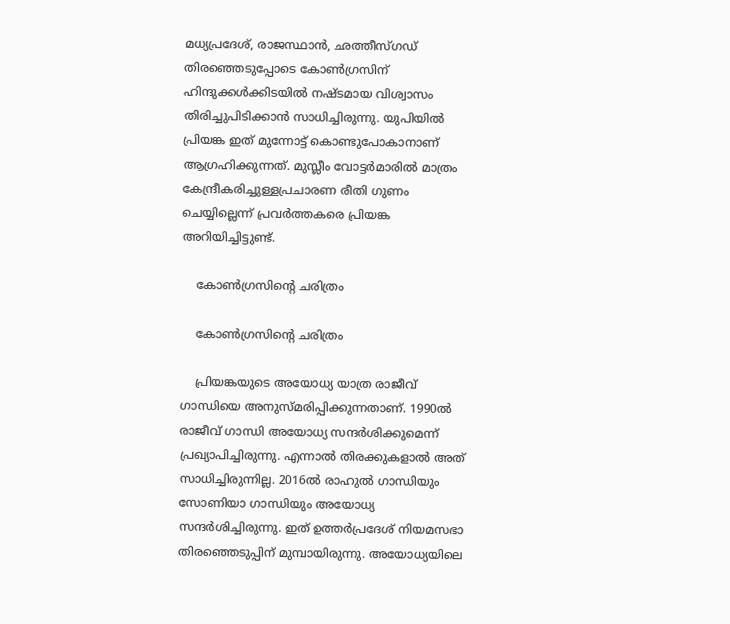മധ്യപ്രദേശ്, രാജസ്ഥാന്‍, ഛത്തീസ്ഗഡ് തിരഞ്ഞെടുപ്പോടെ കോണ്‍ഗ്രസിന് ഹിന്ദുക്കള്‍ക്കിടയില്‍ നഷ്ടമായ വിശ്വാസം തിരിച്ചുപിടിക്കാന്‍ സാധിച്ചിരുന്നു. യുപിയില്‍ പ്രിയങ്ക ഇത് മുന്നോട്ട് കൊണ്ടുപോകാനാണ് ആഗ്രഹിക്കുന്നത്. മുസ്ലീം വോട്ടര്‍മാരില്‍ മാത്രം കേന്ദ്രീകരിച്ചുള്ളപ്രചാരണ രീതി ഗുണം ചെയ്യില്ലെന്ന് പ്രവര്‍ത്തകരെ പ്രിയങ്ക അറിയിച്ചിട്ടുണ്ട്.

    കോണ്‍ഗ്രസിന്റെ ചരിത്രം

    കോണ്‍ഗ്രസിന്റെ ചരിത്രം

    പ്രിയങ്കയുടെ അയോധ്യ യാത്ര രാജീവ് ഗാന്ധിയെ അനുസ്മരിപ്പിക്കുന്നതാണ്. 1990ല്‍ രാജീവ് ഗാന്ധി അയോധ്യ സന്ദര്‍ശിക്കുമെന്ന് പ്രഖ്യാപിച്ചിരുന്നു. എന്നാല്‍ തിരക്കുകളാല്‍ അത് സാധിച്ചിരുന്നില്ല. 2016ല്‍ രാഹുല്‍ ഗാന്ധിയും സോണിയാ ഗാന്ധിയും അയോധ്യ സന്ദര്‍ശിച്ചിരുന്നു. ഇത് ഉത്തര്‍പ്രദേശ് നിയമസഭാ തിരഞ്ഞെടുപ്പിന് മുമ്പായിരുന്നു. അയോധ്യയിലെ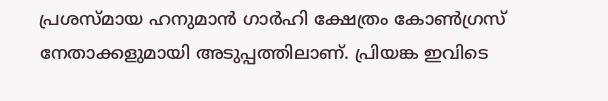പ്രശസ്മായ ഹനുമാന്‍ ഗാര്‍ഹി ക്ഷേത്രം കോണ്‍ഗ്രസ് നേതാക്കളുമായി അടുപ്പത്തിലാണ്. പ്രിയങ്ക ഇവിടെ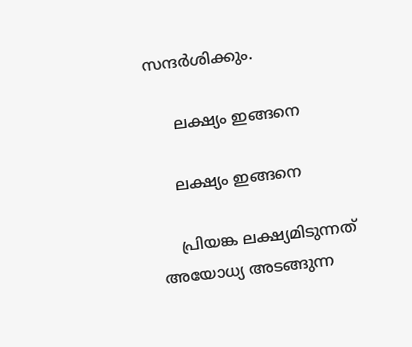സന്ദര്‍ശിക്കും.

     ലക്ഷ്യം ഇങ്ങനെ

    ലക്ഷ്യം ഇങ്ങനെ

    പ്രിയങ്ക ലക്ഷ്യമിടുന്നത് അയോധ്യ അടങ്ങുന്ന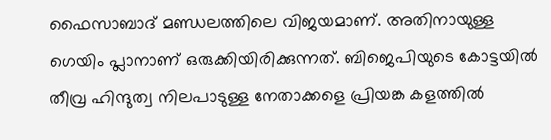ഫൈസാബാദ് മണ്ഡലത്തിലെ വിജയമാണ്. അതിനായുള്ള ഗെയിം പ്ലാനാണ് ഒരുക്കിയിരിക്കുന്നത്. ബിജെപിയുടെ കോട്ടയില്‍ തീവ്ര ഹിന്ദുത്വ നിലപാടുള്ള നേതാക്കളെ പ്രിയങ്ക കളത്തില്‍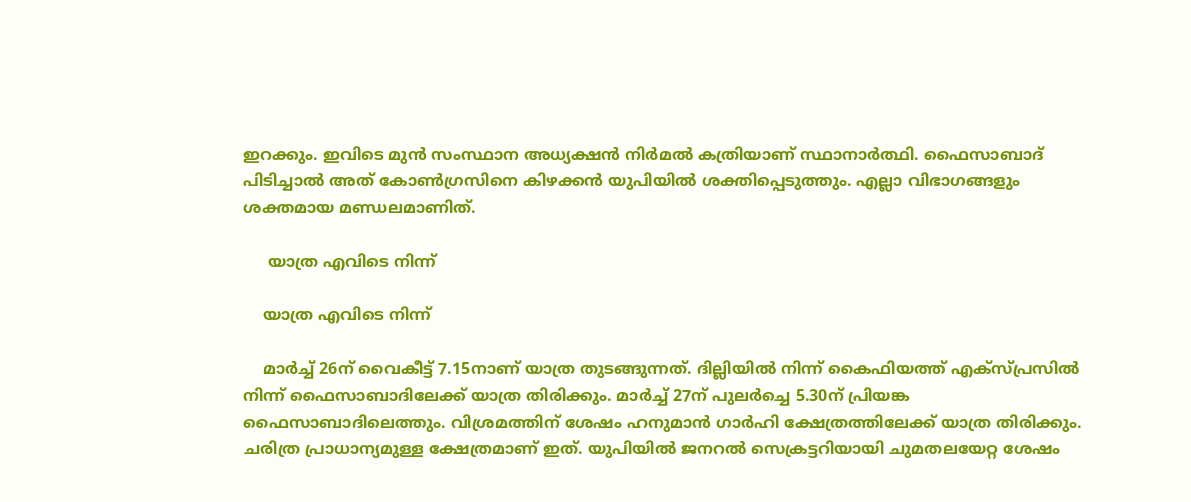ഇറക്കും. ഇവിടെ മുന്‍ സംസ്ഥാന അധ്യക്ഷന്‍ നിര്‍മല്‍ കത്രിയാണ് സ്ഥാനാര്‍ത്ഥി. ഫൈസാബാദ് പിടിച്ചാല്‍ അത് കോണ്‍ഗ്രസിനെ കിഴക്കന്‍ യുപിയില്‍ ശക്തിപ്പെടുത്തും. എല്ലാ വിഭാഗങ്ങളും ശക്തമായ മണ്ഡലമാണിത്.

     യാത്ര എവിടെ നിന്ന്

    യാത്ര എവിടെ നിന്ന്

    മാര്‍ച്ച് 26ന് വൈകീട്ട് 7.15നാണ് യാത്ര തുടങ്ങുന്നത്. ദില്ലിയില്‍ നിന്ന് കൈഫിയത്ത് എക്‌സ്പ്രസില്‍ നിന്ന് ഫൈസാബാദിലേക്ക് യാത്ര തിരിക്കും. മാര്‍ച്ച് 27ന് പുലര്‍ച്ചെ 5.30ന് പ്രിയങ്ക ഫൈസാബാദിലെത്തും. വിശ്രമത്തിന് ശേഷം ഹനുമാന്‍ ഗാര്‍ഹി ക്ഷേത്രത്തിലേക്ക് യാത്ര തിരിക്കും. ചരിത്ര പ്രാധാന്യമുള്ള ക്ഷേത്രമാണ് ഇത്. യുപിയില്‍ ജനറല്‍ സെക്രട്ടറിയായി ചുമതലയേറ്റ ശേഷം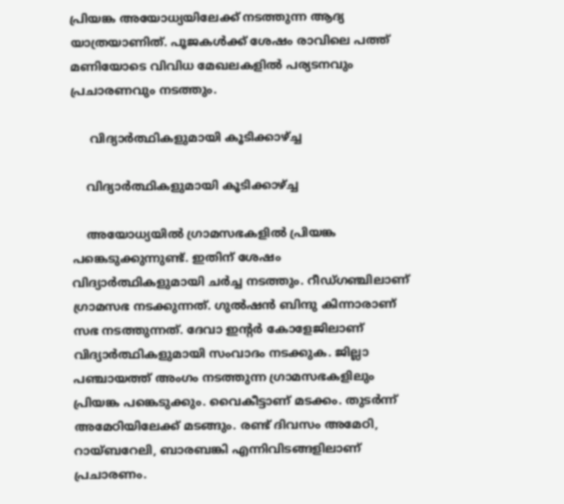പ്രിയങ്ക അയോധ്യയിലേക്ക് നടത്തുന്ന ആദ്യ യാത്രയാണിത്. പൂജകള്‍ക്ക് ശേഷം രാവിലെ പത്ത് മണിയോടെ വിവിധ മേഖലകളില്‍ പര്യടനവും പ്രചാരണവും നടത്തും.

     വിദ്യാര്‍ത്ഥികളുമായി കൂടിക്കാഴ്ച്ച

    വിദ്യാര്‍ത്ഥികളുമായി കൂടിക്കാഴ്ച്ച

    അയോധ്യയില്‍ ഗ്രാമസഭകളില്‍ പ്രിയങ്ക പങ്കെടുക്കുന്നുണ്ട്. ഇതിന് ശേഷം വിദ്യാര്‍ത്ഥികളുമായി ചര്‍ച്ച നടത്തും. റീഡ്ഗഞ്ചിലാണ് ഗ്രാമസഭ നടക്കുന്നത്. ഗുല്‍ഷന്‍ ബിന്ദു കിന്നാരാണ് സഭ നടത്തുന്നത്. ദേവാ ഇന്റര്‍ കോളേജിലാണ് വിദ്യാര്‍ത്ഥികളുമായി സംവാദം നടക്കുക. ജില്ലാ പഞ്ചായത്ത് അംഗം നടത്തുന്ന ഗ്രാമസഭകളിലും പ്രിയങ്ക പങ്കെടുക്കും. വൈകീട്ടാണ് മടക്കം. തുടര്‍ന്ന് അമേഠിയിലേക്ക് മടങ്ങും. രണ്ട് ദിവസം അമേഠി, റായ്ബറേലി, ബാരബങ്കി എന്നിവിടങ്ങളിലാണ് പ്രചാരണം.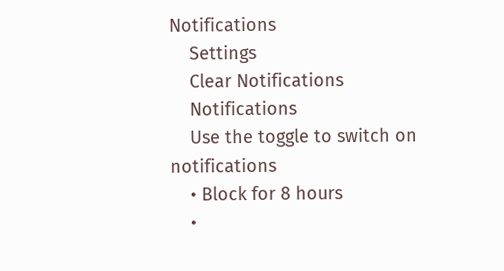Notifications
    Settings
    Clear Notifications
    Notifications
    Use the toggle to switch on notifications
    • Block for 8 hours
    •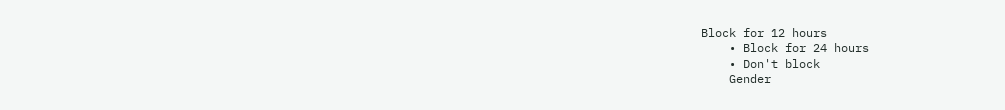Block for 12 hours
    • Block for 24 hours
    • Don't block
    Gender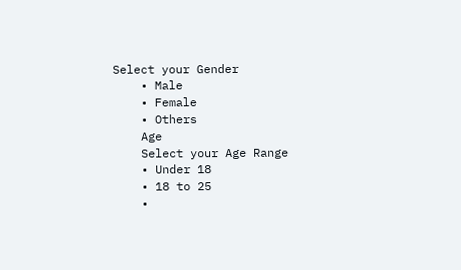Select your Gender
    • Male
    • Female
    • Others
    Age
    Select your Age Range
    • Under 18
    • 18 to 25
    •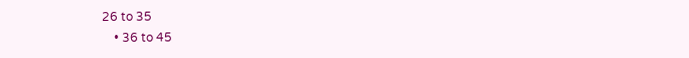26 to 35
    • 36 to 45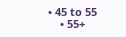• 45 to 55
    • 55+